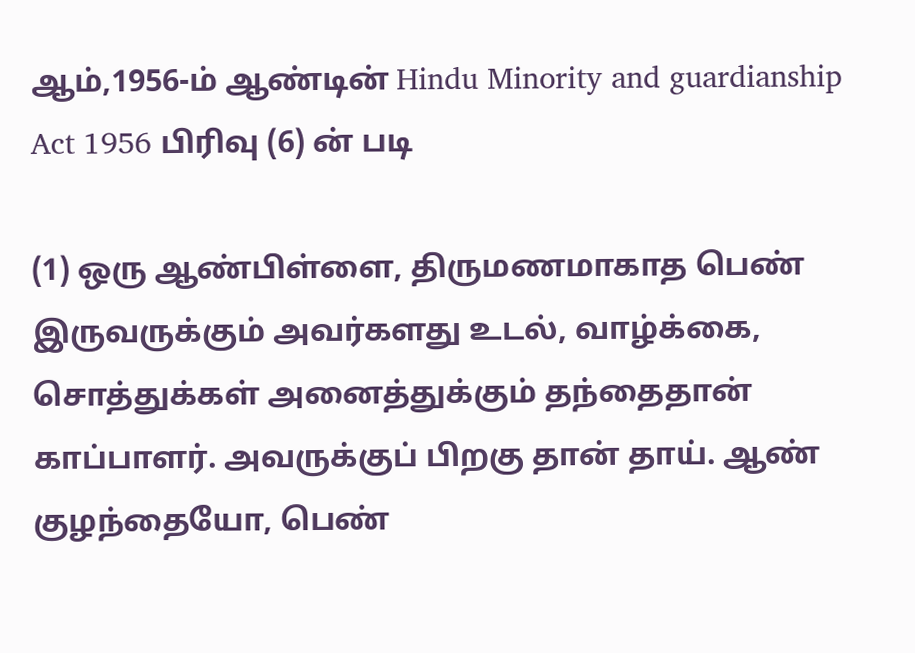ஆம்,1956-ம் ஆண்டின் Hindu Minority and guardianship Act 1956 பிரிவு (6) ன் படி

(1) ஒரு ஆண்பிள்ளை, திருமணமாகாத பெண் இருவருக்கும் அவர்களது உடல், வாழ்க்கை, சொத்துக்கள் அனைத்துக்கும் தந்தைதான் காப்பாளர். அவருக்குப் பிறகு தான் தாய். ஆண் குழந்தையோ, பெண்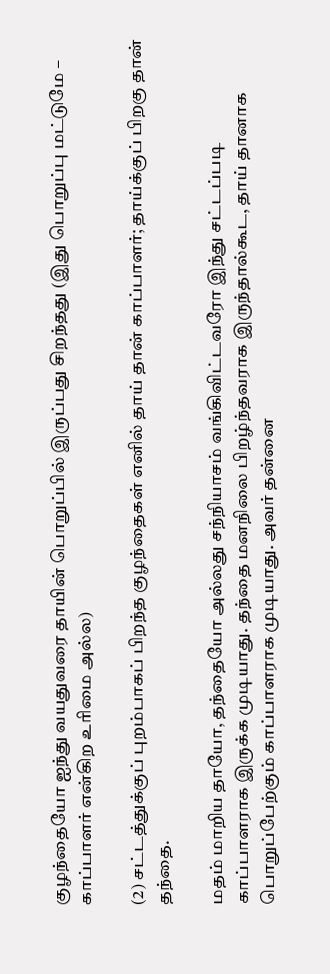குழந்தையோ ஐந்து வயதுவரை தாயின் பொறுப்பில் இருப்பது சிறந்தது (இது பொறுப்பு மட்டுமே – காப்பாளர் என்கிற உரிமை அல்ல)

(2) சட்டத்துக்குப் புறம்பாகப் பிறந்த குழந்தைகள் எனில் தாய் தான் காப்பாளர்; தாய்க்குப் பிறகு தான் தந்தை.

மதம் மாறிய தாயோ, தந்தையோ அல்லது சந்நியாசம் வங்கிவிட்டவரோ இந்து சட்டப்படி காப்பாளராக இருக்க முடியாது. தந்தை மனநிலை பிறழ்ந்தவராக இருந்தால்கூட, தாய் தானாக பொறுப்பேற்கும் காப்பாளராக முடியாது. அவர் தன்னை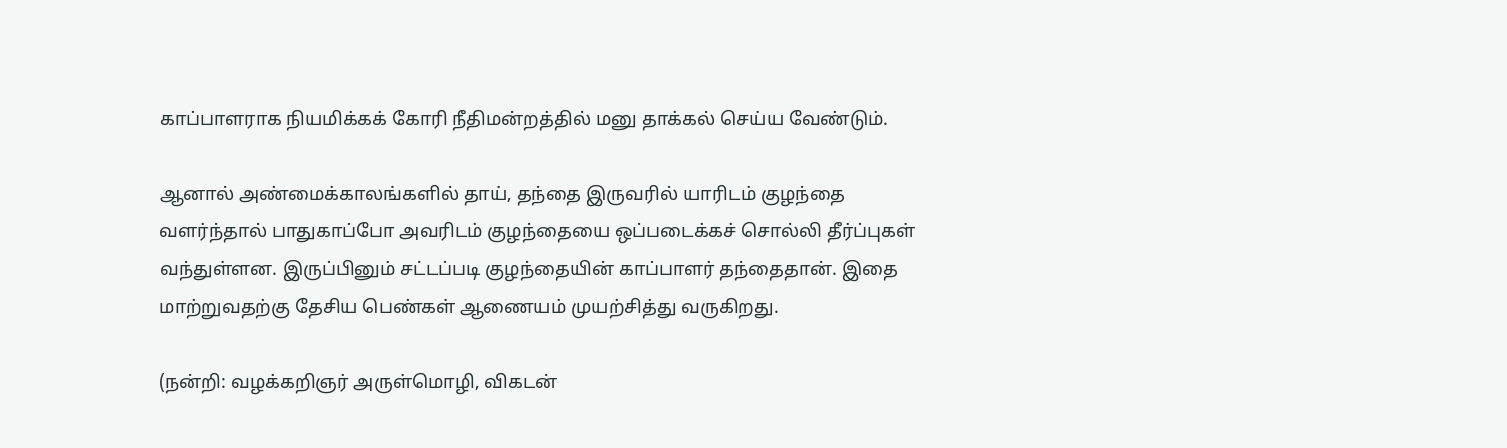காப்பாளராக நியமிக்கக் கோரி நீதிமன்றத்தில் மனு தாக்கல் செய்ய வேண்டும்.

ஆனால் அண்மைக்காலங்களில் தாய், தந்தை இருவரில் யாரிடம் குழந்தை வளர்ந்தால் பாதுகாப்போ அவரிடம் குழந்தையை ஒப்படைக்கச் சொல்லி தீர்ப்புகள் வந்துள்ளன. இருப்பினும் சட்டப்படி குழந்தையின் காப்பாளர் தந்தைதான். இதை மாற்றுவதற்கு தேசிய பெண்கள் ஆணையம் முயற்சித்து வருகிறது.

(நன்றி: வழக்கறிஞர் அருள்மொழி, விகடன்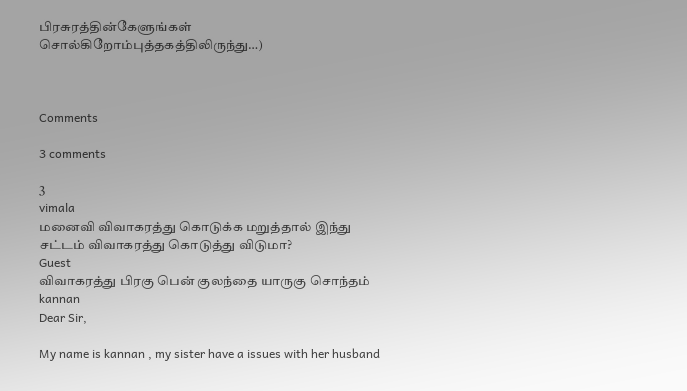பிரசுரத்தின்கேளுங்கள் சொல்கிறோம்புத்தகத்திலிருந்து…)



Comments

3 comments

3
vimala
மனைவி விவாகரத்து கொடுக்க மறுத்தால் இந்து சட்டம் விவாகரத்து கொடுத்து விடுமா?
Guest
விவாகரத்து பிரகு பென் குலந்தை யாருகு சொந்தம்
kannan
Dear Sir,

My name is kannan , my sister have a issues with her husband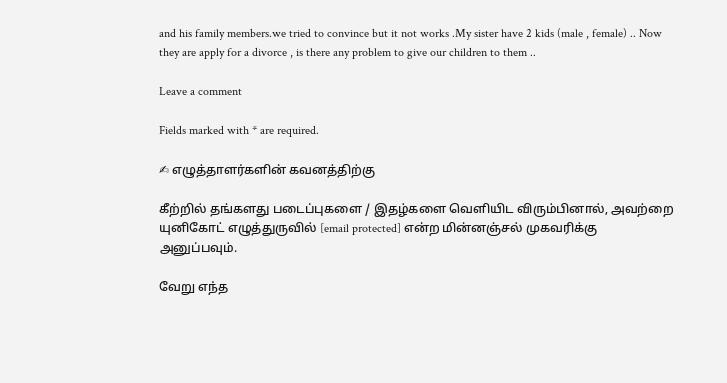and his family members.we tried to convince but it not works .My sister have 2 kids (male , female) .. Now they are apply for a divorce , is there any problem to give our children to them ..

Leave a comment

Fields marked with * are required.

✍ எழுத்தாளர்களின் கவனத்திற்கு

கீற்றில் தங்களது படைப்புகளை / இதழ்களை வெளியிட விரும்பினால், அவற்றை யுனிகோட் எழுத்துருவில் [email protected] என்ற மின்னஞ்சல் முகவரிக்கு அனுப்பவும்.

வேறு எந்த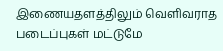இணையதளத்திலும் வெளிவராத படைப்புகள் மட்டுமே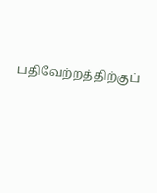பதிவேற்றத்திற்குப்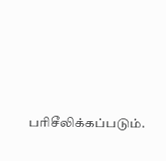பரிசீலிக்கப்படும்.